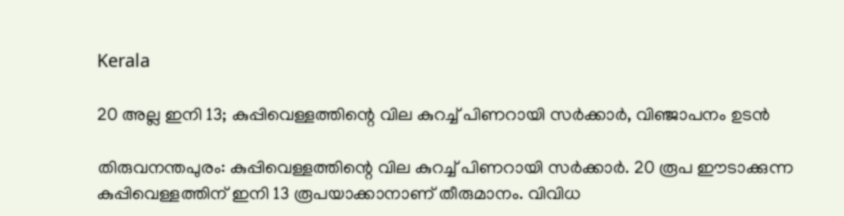Kerala

20 അല്ല ഇനി 13; കുപ്പിവെള്ളത്തിന്റെ വില കുറച്ച് പിണറായി സര്‍ക്കാര്‍, വിഞ്ജാപനം ഉടന്‍

തിരുവനന്തപുരം: കുപ്പിവെള്ളത്തിന്റെ വില കുറച്ച് പിണറായി സര്‍ക്കാര്‍. 20 രൂപ ഈടാക്കുന്ന കുപ്പിവെള്ളത്തിന് ഇനി 13 രൂപയാക്കാനാണ് തീരുമാനം. വിവിധ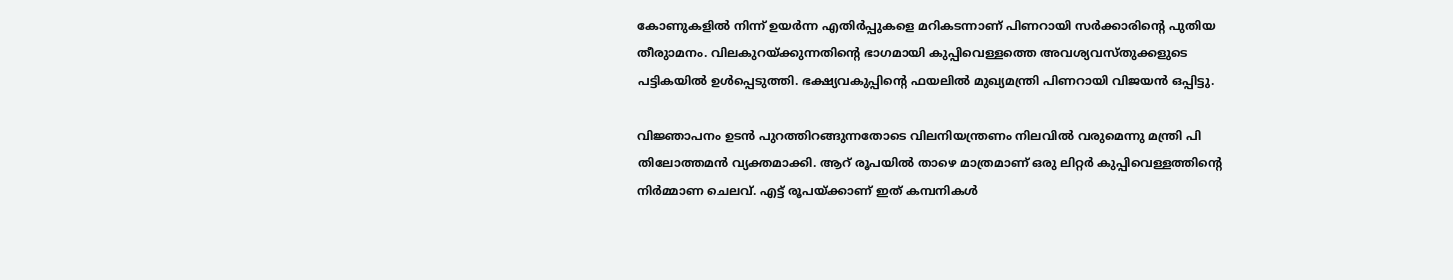കോണുകളില്‍ നിന്ന് ഉയര്‍ന്ന എതിര്‍പ്പുകളെ മറികടന്നാണ് പിണറായി സര്‍ക്കാരിന്റെ പുതിയ തീരുാമനം. വിലകുറയ്ക്കുന്നതിന്റെ ഭാഗമായി കുപ്പിവെള്ളത്തെ അവശ്യവസ്തുക്കളുടെ പട്ടികയില്‍ ഉള്‍പ്പെടുത്തി. ഭക്ഷ്യവകുപ്പിന്റെ ഫയലില്‍ മുഖ്യമന്ത്രി പിണറായി വിജയന്‍ ഒപ്പിട്ടു.

വിജ്ഞാപനം ഉടന്‍ പുറത്തിറങ്ങുന്നതോടെ വിലനിയന്ത്രണം നിലവില്‍ വരുമെന്നു മന്ത്രി പി തിലോത്തമന്‍ വ്യക്തമാക്കി. ആറ് രൂപയില്‍ താഴെ മാത്രമാണ് ഒരു ലിറ്റര്‍ കുപ്പിവെള്ളത്തിന്റെ നിര്‍മ്മാണ ചെലവ്. എട്ട് രൂപയ്ക്കാണ് ഇത് കമ്പനികള്‍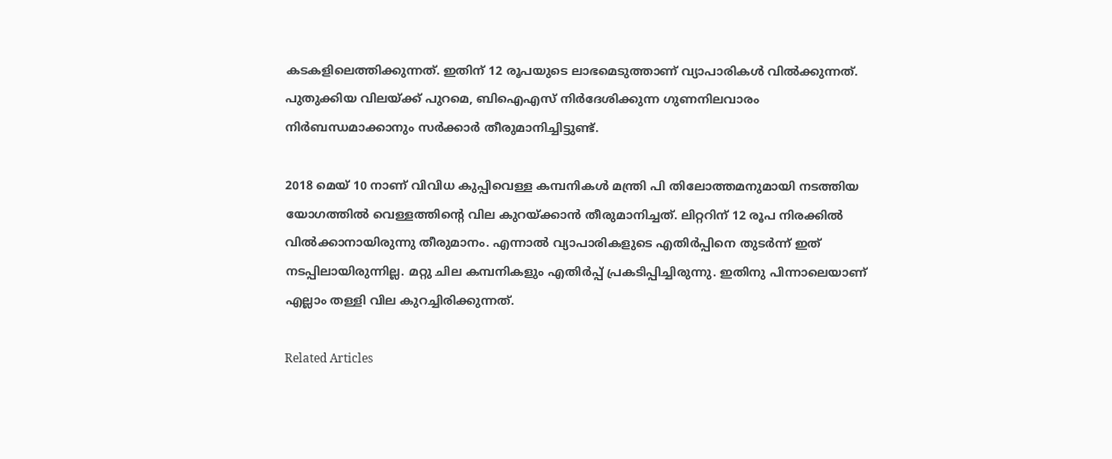കടകളിലെത്തിക്കുന്നത്. ഇതിന് 12 രൂപയുടെ ലാഭമെടുത്താണ് വ്യാപാരികള്‍ വില്‍ക്കുന്നത്. പുതുക്കിയ വിലയ്ക്ക് പുറമെ, ബിഐഎസ് നിര്‍ദേശിക്കുന്ന ഗുണനിലവാരം നിര്‍ബന്ധമാക്കാനും സര്‍ക്കാര്‍ തീരുമാനിച്ചിട്ടുണ്ട്.

2018 മെയ് 10 നാണ് വിവിധ കുപ്പിവെള്ള കമ്പനികള്‍ മന്ത്രി പി തിലോത്തമനുമായി നടത്തിയ യോഗത്തില്‍ വെള്ളത്തിന്റെ വില കുറയ്ക്കാന്‍ തീരുമാനിച്ചത്. ലിറ്ററിന് 12 രൂപ നിരക്കില്‍ വില്‍ക്കാനായിരുന്നു തീരുമാനം. എന്നാല്‍ വ്യാപാരികളുടെ എതിര്‍പ്പിനെ തുടര്‍ന്ന് ഇത് നടപ്പിലായിരുന്നില്ല. മറ്റു ചില കമ്പനികളും എതിര്‍പ്പ് പ്രകടിപ്പിച്ചിരുന്നു. ഇതിനു പിന്നാലെയാണ് എല്ലാം തള്ളി വില കുറച്ചിരിക്കുന്നത്.

Related Articles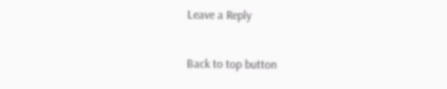Leave a Reply

Back to top button